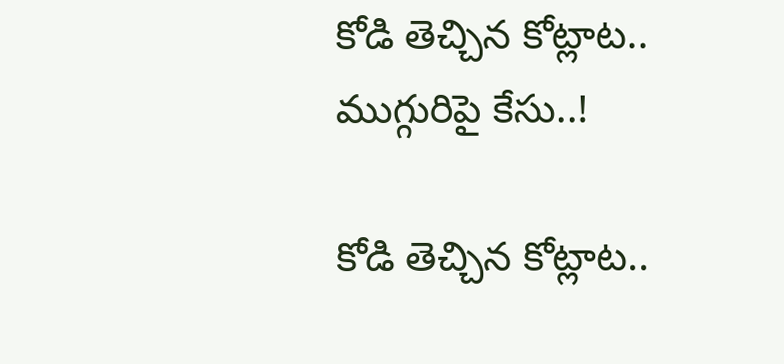కోడి తెచ్చిన కోట్లాట.. ముగ్గురిపై కేసు..!

కోడి తెచ్చిన కోట్లాట..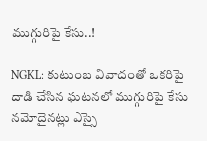ముగ్గురిపై కేసు..!

NGKL: కుటుంబ వివాదంతో ఒకరిపై దాడి చేసిన ఘటనలో ముగ్గురిపై కేసు నమోదైనట్లు ఎస్సై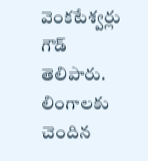వెంకటేశ్వర్లు గౌడ్ తెలిపారు. లింగాలకు చెందిన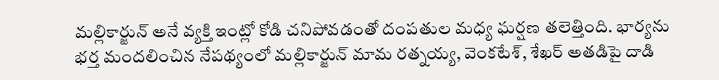మల్లికార్జున్ అనే వ్యక్తి ఇంట్లో కోడి చనిపోవడంతో దంపతుల మధ్య ఘర్షణ తలెత్తింది. భార్యను భర్త మందలించిన నేపథ్యంలో మల్లికార్జున్ మామ రత్నయ్య, వెంకటేశ్, శేఖర్ అతడిపై దాడి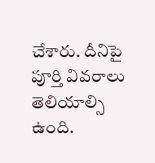చేశారు. దీనిపై పూర్తి వివరాలు తెలియాల్సి ఉంది.